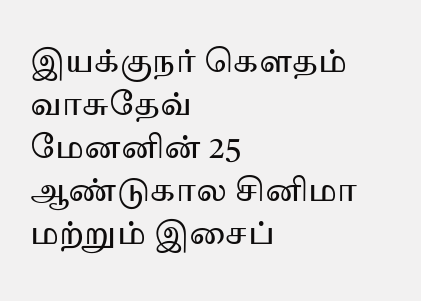இயக்குநர் கௌதம் வாசுதேவ் மேனனின் 25 ஆண்டுகால சினிமா மற்றும் இசைப்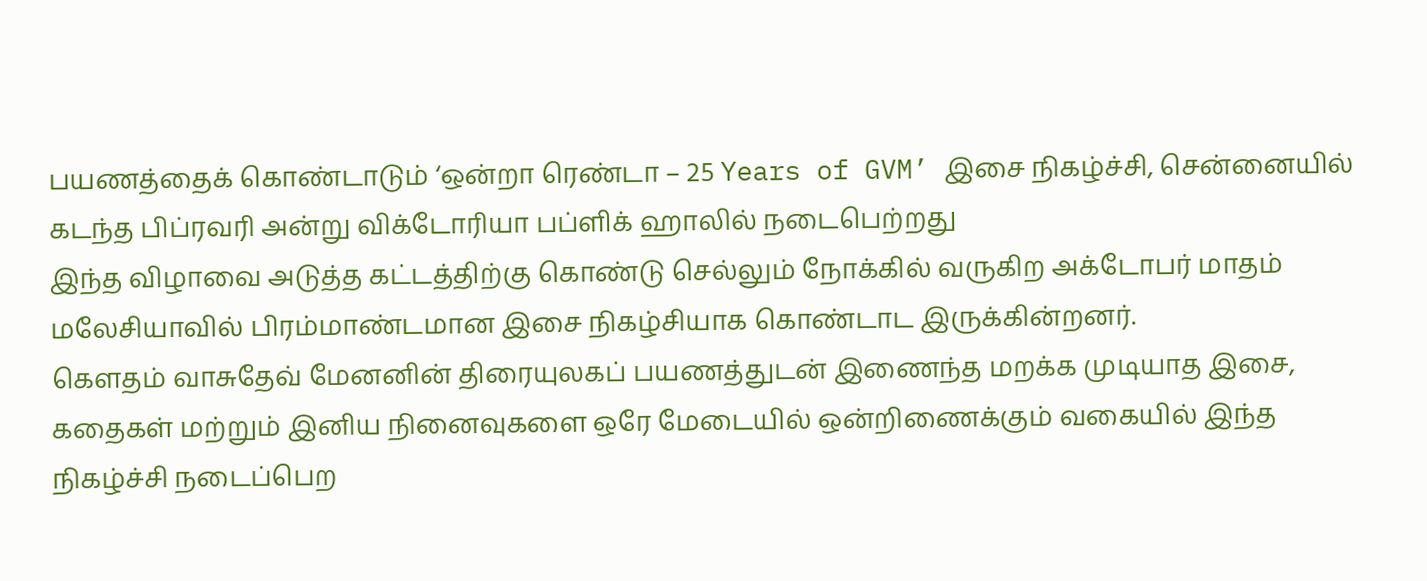பயணத்தைக் கொண்டாடும் ‘ஒன்றா ரெண்டா – 25 Years of GVM’ இசை நிகழ்ச்சி, சென்னையில் கடந்த பிப்ரவரி அன்று விக்டோரியா பப்ளிக் ஹாலில் நடைபெற்றது
இந்த விழாவை அடுத்த கட்டத்திற்கு கொண்டு செல்லும் நோக்கில் வருகிற அக்டோபர் மாதம் மலேசியாவில் பிரம்மாண்டமான இசை நிகழ்சியாக கொண்டாட இருக்கின்றனர்.
கௌதம் வாசுதேவ் மேனனின் திரையுலகப் பயணத்துடன் இணைந்த மறக்க முடியாத இசை, கதைகள் மற்றும் இனிய நினைவுகளை ஒரே மேடையில் ஒன்றிணைக்கும் வகையில் இந்த நிகழ்ச்சி நடைப்பெற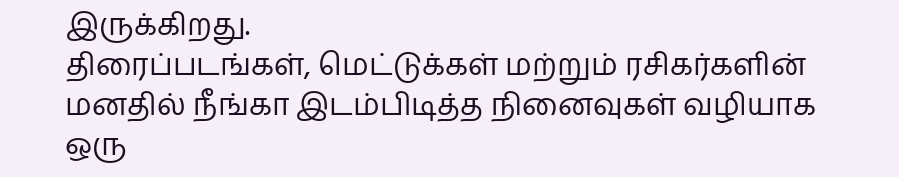இருக்கிறது.
திரைப்படங்கள், மெட்டுக்கள் மற்றும் ரசிகர்களின் மனதில் நீங்கா இடம்பிடித்த நினைவுகள் வழியாக ஒரு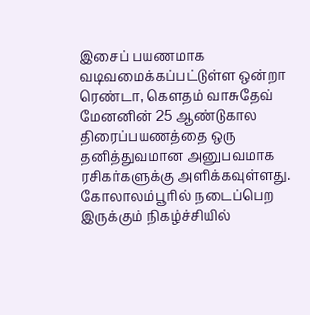இசைப் பயணமாக வடிவமைக்கப்பட்டுள்ள ஒன்றா ரெண்டா, கௌதம் வாசுதேவ் மேனனின் 25 ஆண்டுகால திரைப்பயணத்தை ஒரு தனித்துவமான அனுபவமாக ரசிகர்களுக்கு அளிக்கவுள்ளது.
கோலாலம்பூரில் நடைப்பெற இருக்கும் நிகழ்ச்சியில்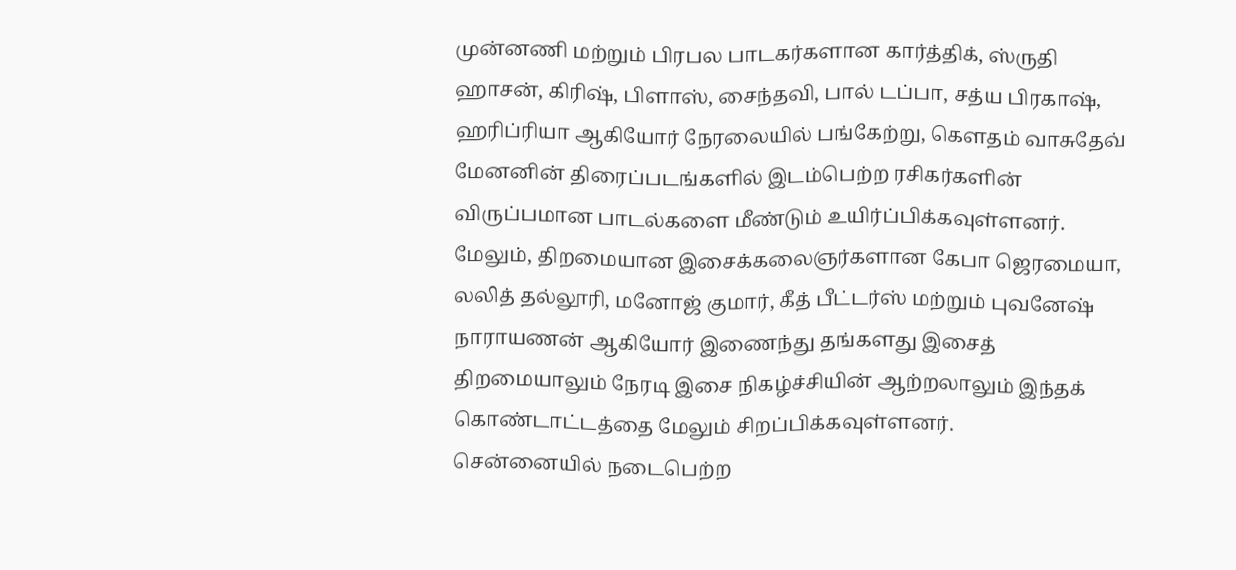முன்னணி மற்றும் பிரபல பாடகர்களான கார்த்திக், ஸ்ருதி ஹாசன், கிரிஷ், பிளாஸ், சைந்தவி, பால் டப்பா, சத்ய பிரகாஷ், ஹரிப்ரியா ஆகியோர் நேரலையில் பங்கேற்று, கௌதம் வாசுதேவ் மேனனின் திரைப்படங்களில் இடம்பெற்ற ரசிகர்களின் விருப்பமான பாடல்களை மீண்டும் உயிர்ப்பிக்கவுள்ளனர்.
மேலும், திறமையான இசைக்கலைஞர்களான கேபா ஜெரமையா, லலித் தல்லூரி, மனோஜ் குமார், கீத் பீட்டர்ஸ் மற்றும் புவனேஷ் நாராயணன் ஆகியோர் இணைந்து தங்களது இசைத் திறமையாலும் நேரடி இசை நிகழ்ச்சியின் ஆற்றலாலும் இந்தக் கொண்டாட்டத்தை மேலும் சிறப்பிக்கவுள்ளனர்.
சென்னையில் நடைபெற்ற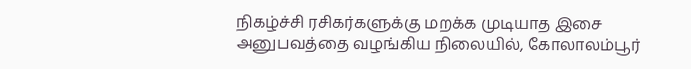நிகழ்ச்சி ரசிகர்களுக்கு மறக்க முடியாத இசை அனுபவத்தை வழங்கிய நிலையில், கோலாலம்பூர்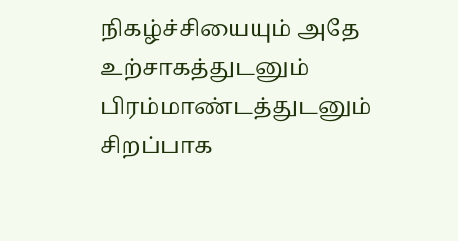நிகழ்ச்சியையும் அதே உற்சாகத்துடனும் பிரம்மாண்டத்துடனும் சிறப்பாக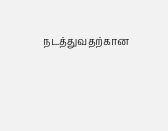நடத்துவதற்கான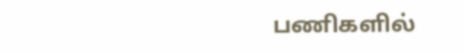பணிகளில்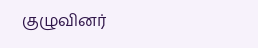குழுவினர்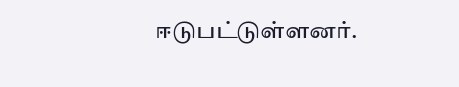ஈடுபட்டுள்ளனர்.